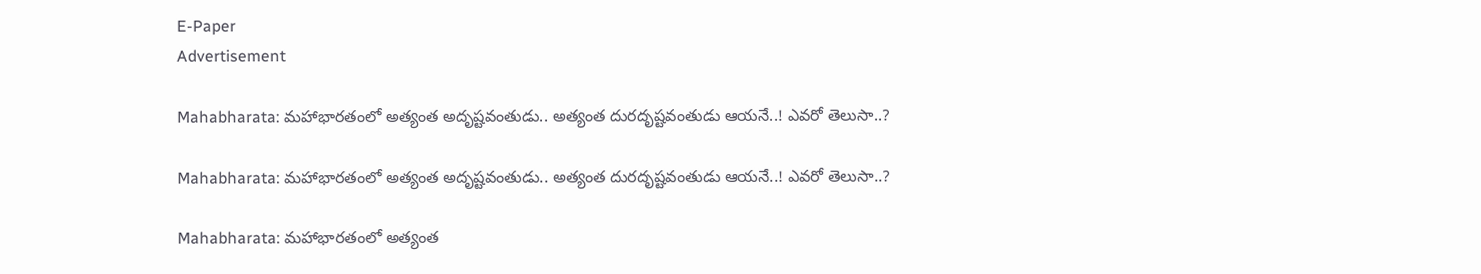E-Paper
Advertisement

Mahabharata: మహాభారతంలో అత్యంత అదృష్టవంతుడు.. అత్యంత దురదృష్టవంతుడు ఆయనే..! ఎవరో తెలుసా..?

Mahabharata: మహాభారతంలో అత్యంత అదృష్టవంతుడు.. అత్యంత దురదృష్టవంతుడు ఆయనే..! ఎవరో తెలుసా..?

Mahabharata: మహాభారతంలో అత్యంత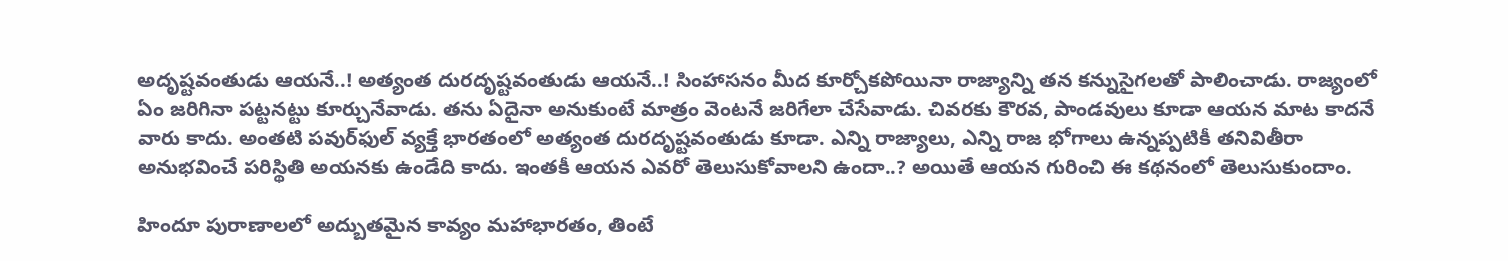అదృష్టవంతుడు ఆయనే..! అత్యంత దురదృష్టవంతుడు ఆయనే..! సింహాసనం మీద కూర్చోకపోయినా రాజ్యాన్ని తన కన్నుసైగలతో పాలించాడు. రాజ్యంలో ఏం జరిగినా పట్టనట్టు కూర్చునేవాడు. తను ఏదైనా అనుకుంటే మాత్రం వెంటనే జరిగేలా చేసేవాడు. చివరకు కౌరవ, పాండవులు కూడా ఆయన మాట కాదనే వారు కాదు. అంతటి పవుర్‌ఫుల్‌ వ్యక్తే భారతంలో అత్యంత దురదృష్టవంతుడు కూడా. ఎన్ని రాజ్యాలు, ఎన్ని రాజ భోగాలు ఉన్నప్పటికీ తనివితీరా అనుభవించే పరిస్థితి అయనకు ఉండేది కాదు. ఇంతకీ ఆయన ఎవరో తెలుసుకోవాలని ఉందా..? అయితే ఆయన గురించి ఈ కథనంలో తెలుసుకుందాం.

హిందూ పురాణాలలో అద్బుతమైన కావ్యం మహాభారతం, తింటే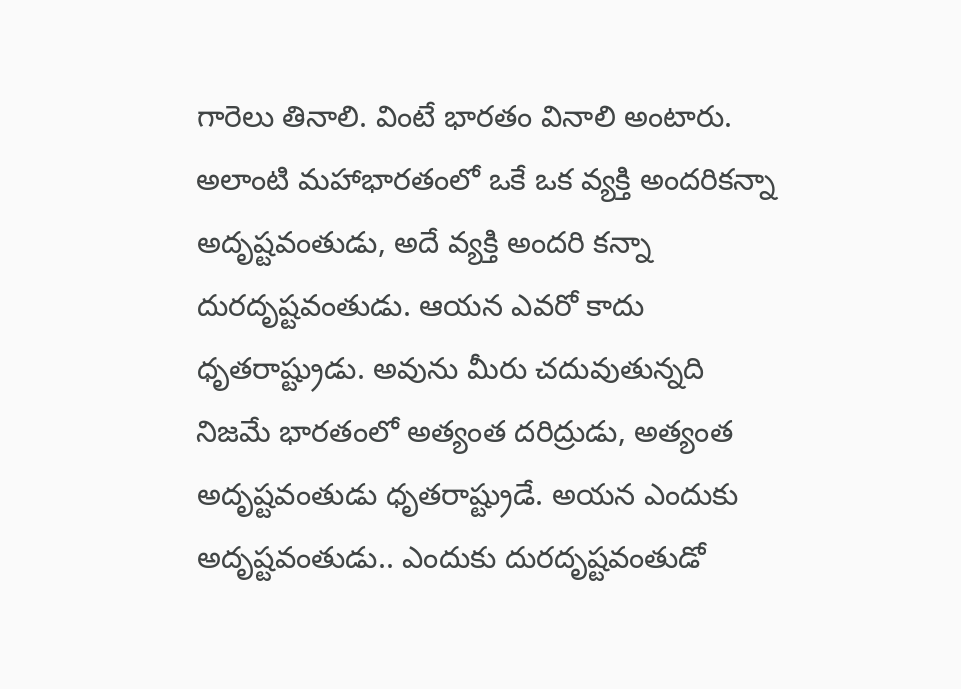గారెలు తినాలి. వింటే భారతం వినాలి అంటారు. అలాంటి మహాభారతంలో ఒకే ఒక వ్యక్తి అందరికన్నా అదృష్టవంతుడు, అదే వ్యక్తి అందరి కన్నా దురదృష్టవంతుడు. ఆయన ఎవరో కాదు ధృతరాష్ట్రుడు. అవును మీరు చదువుతున్నది నిజమే భారతంలో అత్యంత దరిద్రుడు, అత్యంత అదృష్టవంతుడు ధృతరాష్ట్రుడే. అయన ఎందుకు అదృష్టవంతుడు.. ఎందుకు దురదృష్టవంతుడో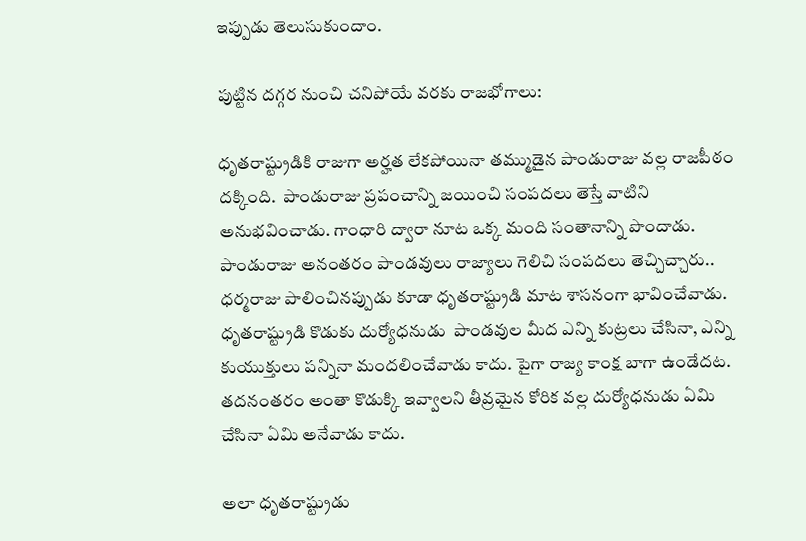ఇప్పుడు తెలుసుకుందాం.

పుట్టిన దగ్గర నుంచి చనిపోయే వరకు రాజభోగాలు:

ధృతరాష్ట్రుడికి రాజుగా అర్హత లేకపోయినా తమ్ముడైన పాండురాజు వల్ల రాజపీఠం దక్కింది.  పాండురాజు ప్రపంచాన్ని జయించి సంపదలు తెస్తే వాటిని అనుభవించాడు. గాంధారి ద్వారా నూట ఒక్క మంది సంతానాన్ని పొందాడు. పాండురాజు అనంతరం పాండవులు రాజ్యాలు గెలిచి సంపదలు తెచ్చిచ్చారు.. ధర్మరాజు పాలించినప్పుడు కూడా ధృతరాష్ట్రుడి మాట శాసనంగా భావించేవాడు. ధృతరాష్ట్రుడి కొడుకు దుర్యోధనుడు  పాండవుల మీద ఎన్ని కుట్రలు చేసినా, ఎన్ని కుయుక్తులు పన్నినా మందలించేవాడు కాదు. పైగా రాజ్య కాంక్ష బాగా ఉండేదట. తదనంతరం అంతా కొడుక్కి ఇవ్వాలని తీవ్రమైన కోరిక వల్ల దుర్యోధనుడు ఏమి చేసినా ఏమి అనేవాడు కాదు.

అలా ధృతరాష్ట్రుడు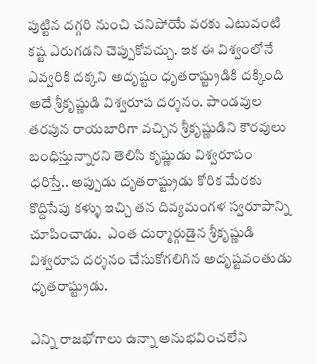పుట్టిన దగ్గరి నుంచి చనిపోయే వరకు ఎటువంటి కష్ట ఎరుగడని చెప్పుకోవచ్చు. ఇక ఈ విశ్వంలోనే ఎవ్వరికి దక్కని అదృష్టం ధృతరాష్ట్రుడికి దక్కింది అదే శ్రీకృష్ణుడి విశ్వరూప దర్శనం. పాండవుల తరపున రాయబారిగా వచ్చిన శ్రీకృష్ణుడిని కౌరవులు బంధిస్తున్నారని తెలిసి కృష్ణుడు విశ్వరూపం ధరిస్తే.. అప్పుడు దృతరాష్ట్రుడు కోరిక మేరకు కొద్దిసేపు కళ్ళు ఇచ్చి తన దివ్యమంగళ స్వరూపాన్ని చూపించాడు.  ఎంత దుర్మార్గుడైన శ్రీకృష్ణుడి విశ్వరూప దర్శనం చేసుకోగలిగిన అదృష్టవంతుడు ధృతరాష్ట్రుడు.

ఎన్ని రాజభోగాలు ఉన్నా అనుభవించలేని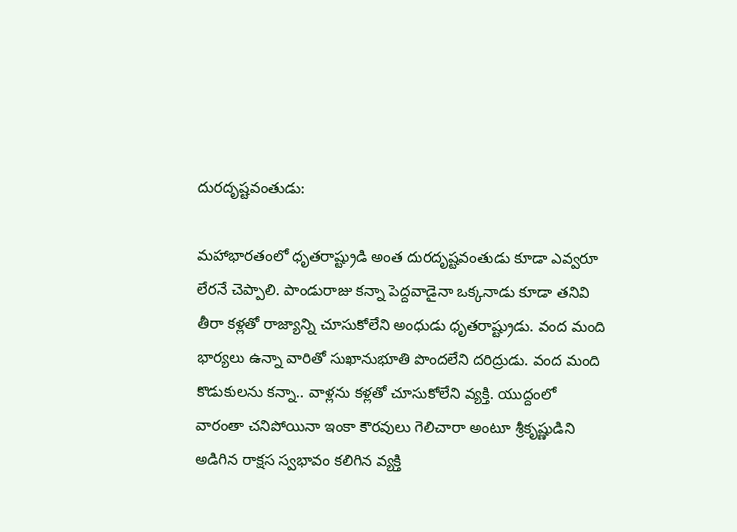దురదృష్టవంతుడు:

మహాభారతంలో ధృతరాష్ట్రుడి అంత దురదృష్టవంతుడు కూడా ఎవ్వరూ లేరనే చెప్పాలి. పాండురాజు కన్నా పెద్దవాడైనా ఒక్కనాడు కూడా తనివి తీరా కళ్లతో రాజ్యాన్ని చూసుకోలేని అంధుడు ధృతరాష్ట్రుడు. వంద మంది భార్యలు ఉన్నా వారితో సుఖానుభూతి పొందలేని దరిద్రుడు. వంద మంది కొడుకులను కన్నా.. వాళ్లను కళ్లతో చూసుకోలేని వ్యక్తి. యుద్దంలో  వారంతా చనిపోయినా ఇంకా కౌరవులు గెలిచారా అంటూ శ్రీకృష్ణుడిని అడిగిన రాక్షస స్వభావం కలిగిన వ్యక్తి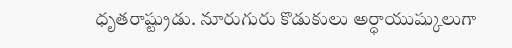ధృతరాష్ట్రుడు. నూరుగురు కొడుకులు అర్ధాయుష్కులుగా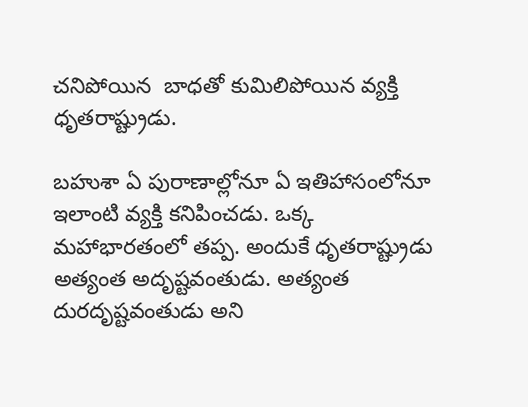చనిపోయిన  బాధతో కుమిలిపోయిన వ్యక్తి ధృతరాష్ట్రుడు.

బహుశా ఏ పురాణాల్లోనూ ఏ ఇతిహాసంలోనూ ఇలాంటి వ్యక్తి కనిపించడు. ఒక్క మహాభారతంలో తప్ప. అందుకే ధృతరాష్ట్రుడు అత్యంత అదృష్టవంతుడు. అత్యంత దురదృష్టవంతుడు అని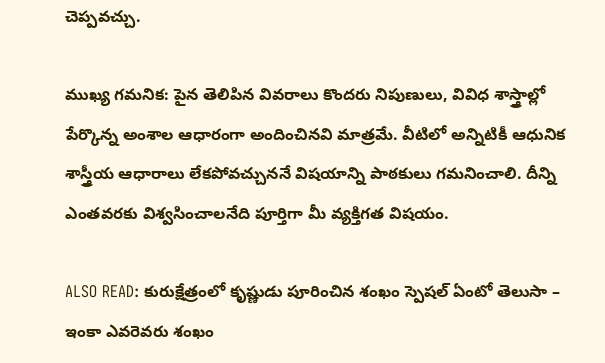చెప్పవచ్చు.

ముఖ్య గమనిక: పైన తెలిపిన వివరాలు కొందరు నిపుణులు, వివిధ శాస్త్రాల్లో పేర్కొన్న అంశాల ఆధారంగా అందించినవి మాత్రమే. వీటిలో అన్నిటికీ ఆధునిక శాస్త్రీయ ఆధారాలు లేకపోవచ్చుననే విషయాన్ని పాఠకులు గమనించాలి. దీన్ని ఎంతవరకు విశ్వసించాలనేది పూర్తిగా మీ వ్యక్తిగత విషయం.

ALSO READ: కురుక్షేత్రంలో కృష్ణుడు పూరించిన శంఖం స్పెషల్ ఏంటో తెలుసా – ఇంకా ఎవరెవరు శంఖం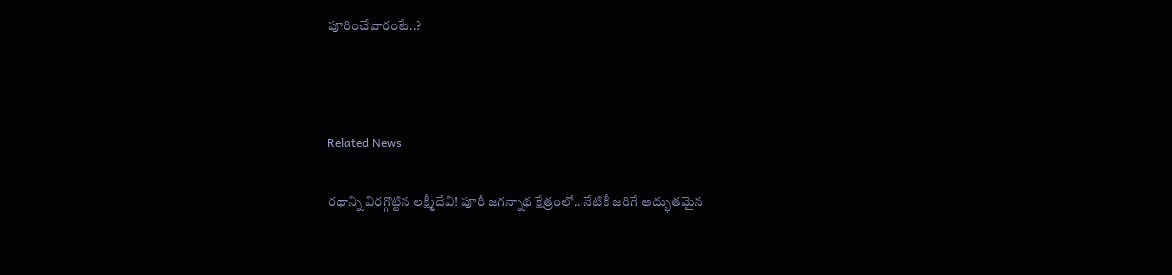పూరించేవారంటే..?



Related News

రథాన్ని విరగ్గొట్టిన లక్ష్మీదేవి! పూరీ జగన్నాథ క్షేత్రంలో.. నేటికీ జరిగే అద్భుతమైన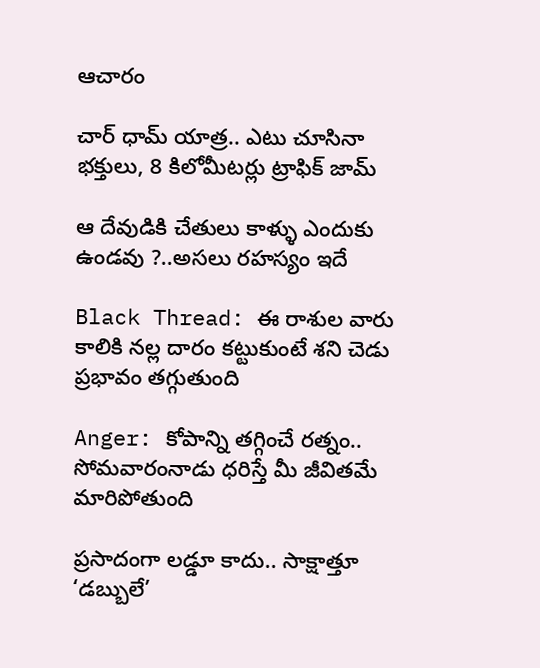ఆచారం

చార్ ధామ్ యాత్ర.. ఎటు చూసినా భక్తులు, 8 కిలోమీటర్లు ట్రాఫిక్ జామ్

ఆ దేవుడికి చేతులు కాళ్ళు ఎందుకు ఉండవు ?..అసలు రహస్యం ఇదే

Black Thread: ఈ రాశుల వారు కాలికి నల్ల దారం కట్టుకుంటే శని చెడు ప్రభావం తగ్గుతుంది

Anger: కోపాన్ని తగ్గించే రత్నం.. సోమవారంనాడు ధరిస్తే మీ జీవితమే మారిపోతుంది

ప్రసాదంగా లడ్డూ కాదు.. సాక్షాత్తూ ‘డబ్బులే’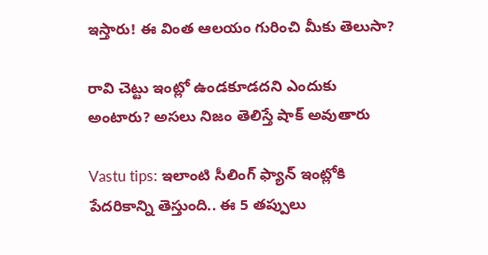ఇస్తారు! ఈ వింత ఆలయం గురించి మీకు తెలుసా?

రావి చెట్టు ఇంట్లో ఉండకూడదని ఎందుకు అంటారు? అసలు నిజం తెలిస్తే షాక్ అవుతారు

Vastu tips: ఇలాంటి సీలింగ్ ఫ్యాన్ ఇంట్లోకి పేదరికాన్ని తెస్తుంది.. ఈ 5 తప్పులు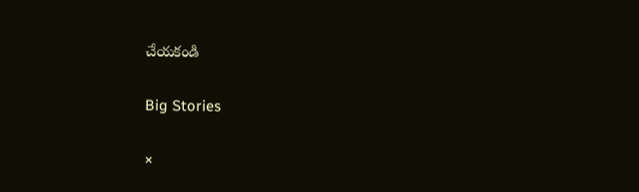చేయకండి

Big Stories

×